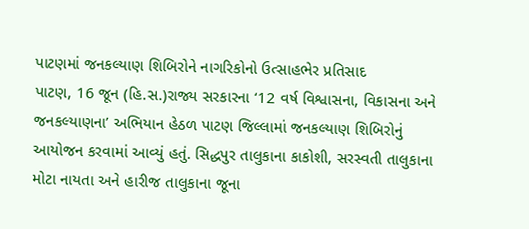પાટણમાં જનકલ્યાણ શિબિરોને નાગરિકોનો ઉત્સાહભેર પ્રતિસાદ
પાટણ, 16 જૂન (હિ.સ.)રાજ્ય સરકારના ‘12 વર્ષ વિશ્વાસના, વિકાસના અને જનકલ્યાણના’ અભિયાન હેઠળ પાટણ જિલ્લામાં જનકલ્યાણ શિબિરોનું આયોજન કરવામાં આવ્યું હતું. સિદ્ધપુર તાલુકાના કાકોશી, સરસ્વતી તાલુકાના મોટા નાયતા અને હારીજ તાલુકાના જૂના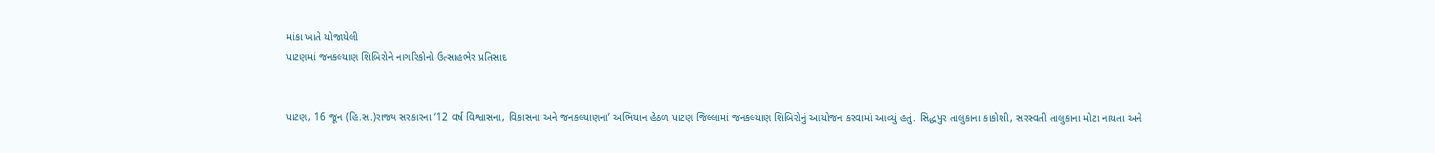માંકા ખાતે યોજાયેલી
પાટણમાં જનકલ્યાણ શિબિરોને નાગરિકોનો ઉત્સાહભેર પ્રતિસાદ


પાટણ, 16 જૂન (હિ.સ.)રાજ્ય સરકારના ‘12 વર્ષ વિશ્વાસના, વિકાસના અને જનકલ્યાણના’ અભિયાન હેઠળ પાટણ જિલ્લામાં જનકલ્યાણ શિબિરોનું આયોજન કરવામાં આવ્યું હતું. સિદ્ધપુર તાલુકાના કાકોશી, સરસ્વતી તાલુકાના મોટા નાયતા અને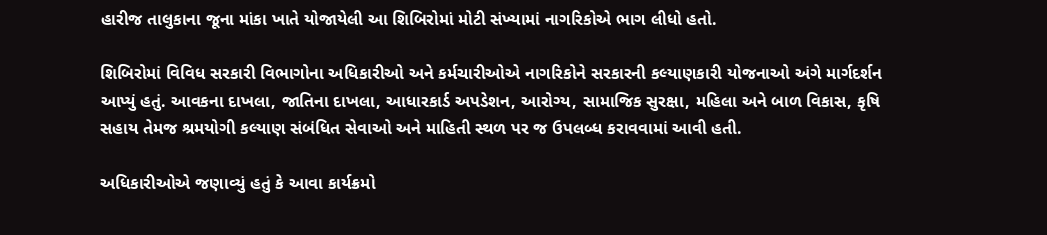હારીજ તાલુકાના જૂના માંકા ખાતે યોજાયેલી આ શિબિરોમાં મોટી સંખ્યામાં નાગરિકોએ ભાગ લીધો હતો.

શિબિરોમાં વિવિધ સરકારી વિભાગોના અધિકારીઓ અને કર્મચારીઓએ નાગરિકોને સરકારની કલ્યાણકારી યોજનાઓ અંગે માર્ગદર્શન આપ્યું હતું. આવકના દાખલા, જાતિના દાખલા, આધારકાર્ડ અપડેશન, આરોગ્ય, સામાજિક સુરક્ષા, મહિલા અને બાળ વિકાસ, કૃષિ સહાય તેમજ શ્રમયોગી કલ્યાણ સંબંધિત સેવાઓ અને માહિતી સ્થળ પર જ ઉપલબ્ધ કરાવવામાં આવી હતી.

અધિકારીઓએ જણાવ્યું હતું કે આવા કાર્યક્રમો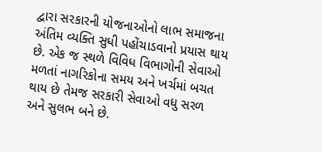દ્વારા સરકારની યોજનાઓનો લાભ સમાજના અંતિમ વ્યક્તિ સુધી પહોંચાડવાનો પ્રયાસ થાય છે. એક જ સ્થળે વિવિધ વિભાગોની સેવાઓ મળતાં નાગરિકોના સમય અને ખર્ચમાં બચત થાય છે તેમજ સરકારી સેવાઓ વધુ સરળ અને સુલભ બને છે.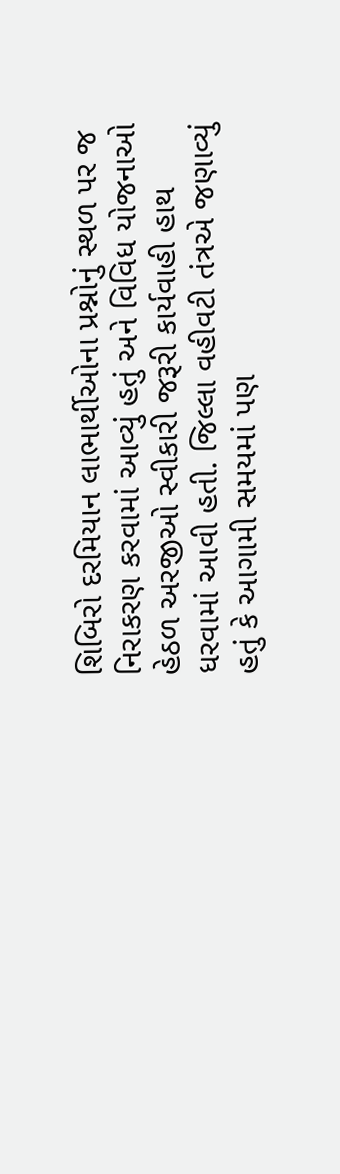શિબિરો દરમિયાન લાભાર્થીઓના પ્રશ્નોનું સ્થળ પર જ નિરાકરણ કરવામાં આવ્યું હતું અને વિવિધ યોજનાઓ હેઠળ અરજીઓ સ્વીકારી જરૂરી કાર્યવાહી હાથ ધરવામાં આવી હતી. જિલ્લા વહીવટી તંત્રએ જણાવ્યું હતું કે આગામી સમયમાં પણ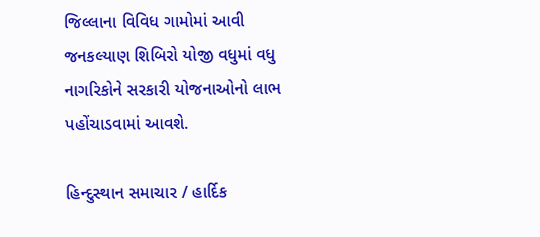જિલ્લાના વિવિધ ગામોમાં આવી જનકલ્યાણ શિબિરો યોજી વધુમાં વધુ નાગરિકોને સરકારી યોજનાઓનો લાભ પહોંચાડવામાં આવશે.

હિન્દુસ્થાન સમાચાર / હાર્દિક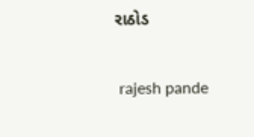રાઠોડ


 rajesh pande